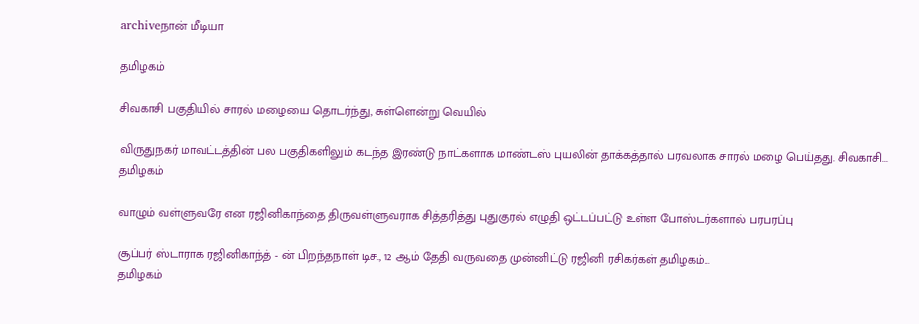archiveநான் மீடியா

தமிழகம்

சிவகாசி பகுதியில் சாரல் மழையை தொடர்ந்து, சுள்ளென்று வெயில்

விருதுநகர் மாவட்டத்தின் பல பகுதிகளிலும் கடந்த இரண்டு நாட்களாக மாண்டஸ் புயலின் தாக்கத்தால் பரவலாக சாரல் மழை பெய்தது. சிவகாசி...
தமிழகம்

வாழும் வள்ளுவரே என ரஜினிகாந்தை திருவள்ளுவராக சித்தரித்து புதுகுரல் எழுதி ஒட்டப்பட்டு உள்ள போஸ்டர்களால் பரபரப்பு

சூப்பர் ஸ்டாராக ரஜினிகாந்த் - ன் பிறந்தநாள் டிச., 12 ஆம் தேதி வருவதை முன்னிட்டு ரஜினி ரசிகர்கள் தமிழகம்...
தமிழகம்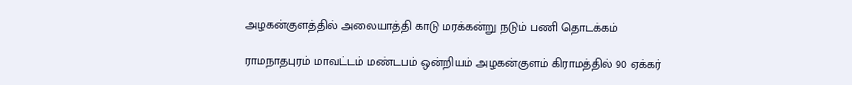அழகன்குளத்தில் அலையாத்தி காடு மரக்கன்று நடும் பணி தொடக்கம்

ராமநாதபுரம் மாவட்டம் மண்டபம் ஒன்றியம் அழகன்குளம் கிராமத்தில் 90 ஏக்கர்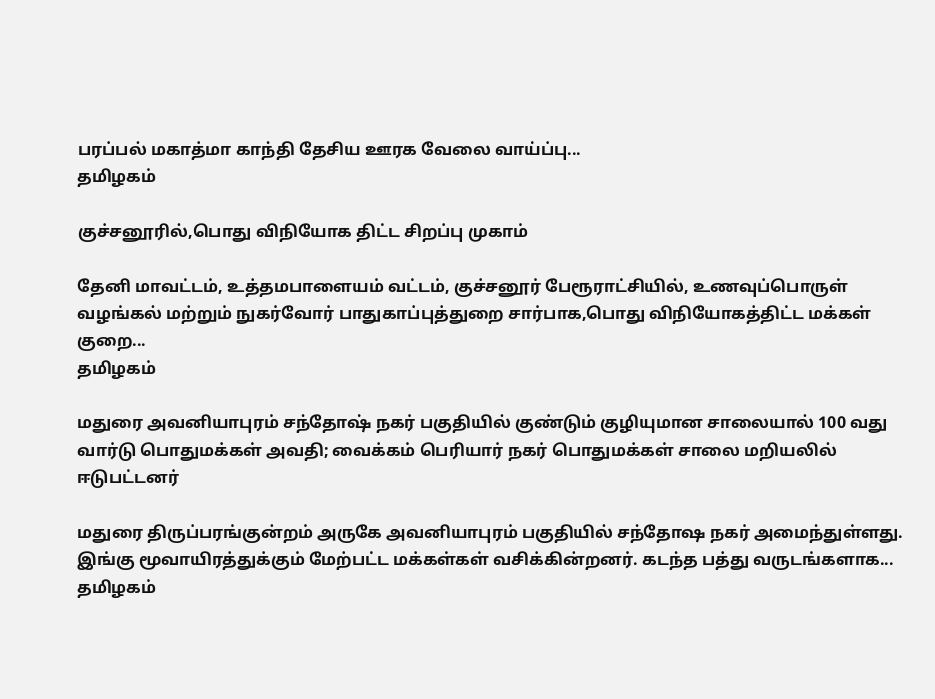பரப்பல் மகாத்மா காந்தி தேசிய ஊரக வேலை வாய்ப்பு...
தமிழகம்

குச்சனூரில்,பொது விநியோக திட்ட சிறப்பு முகாம்

தேனி மாவட்டம், உத்தமபாளையம் வட்டம், குச்சனூர் பேரூராட்சியில், உணவுப்பொருள் வழங்கல் மற்றும் நுகர்வோர் பாதுகாப்புத்துறை சார்பாக,பொது விநியோகத்திட்ட மக்கள் குறை...
தமிழகம்

மதுரை அவனியாபுரம் சந்தோஷ் நகர் பகுதியில் குண்டும் குழியுமான சாலையால் 100 வது வார்டு பொதுமக்கள் அவதி; வைக்கம் பெரியார் நகர் பொதுமக்கள் சாலை மறியலில் ஈடுபட்டனர்

மதுரை திருப்பரங்குன்றம் அருகே அவனியாபுரம் பகுதியில் சந்தோஷ நகர் அமைந்துள்ளது.  இங்கு மூவாயிரத்துக்கும் மேற்பட்ட மக்கள்கள் வசிக்கின்றனர். கடந்த பத்து வருடங்களாக...
தமிழகம்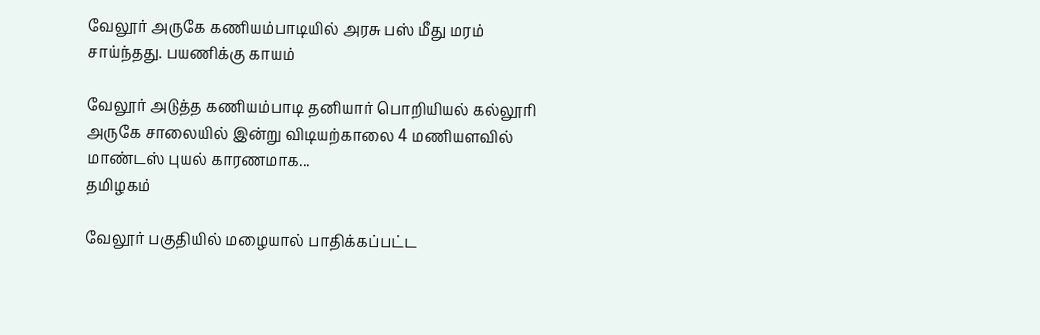வேலூர் அருகே கணியம்பாடியில் அரசு பஸ் மீது மரம் சாய்ந்தது. பயணிக்கு காயம்

வேலூர் அடுத்த கணியம்பாடி தனியார் பொறியியல் கல்லூரி அருகே சாலையில் இன்று விடியற்காலை 4 மணியளவில் மாண்டஸ் புயல் காரணமாக...
தமிழகம்

வேலூர் பகுதியில் மழையால் பாதிக்கப்பட்ட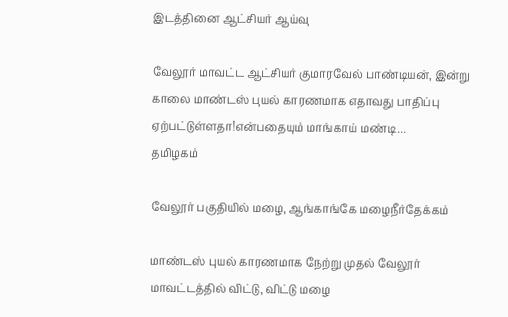இடத்தினை ஆட்சியர் ஆய்வு

வேலூர் மாவட்ட ஆட்சியர் குமாரவேல் பாண்டியன், இன்று காலை மாண்டஸ் புயல் காரணமாக எதாவது பாதிப்பு ஏற்பட்டுள்ளதா!என்பதையும் மாங்காய் மண்டி...
தமிழகம்

வேலூர் பகுதியில் மழை, ஆங்காங்கே மழைநீர்தேக்கம்

மாண்டஸ் புயல் காரணமாக நேற்று முதல் வேலூர் மாவட்டத்தில் விட்டு, விட்டு மழை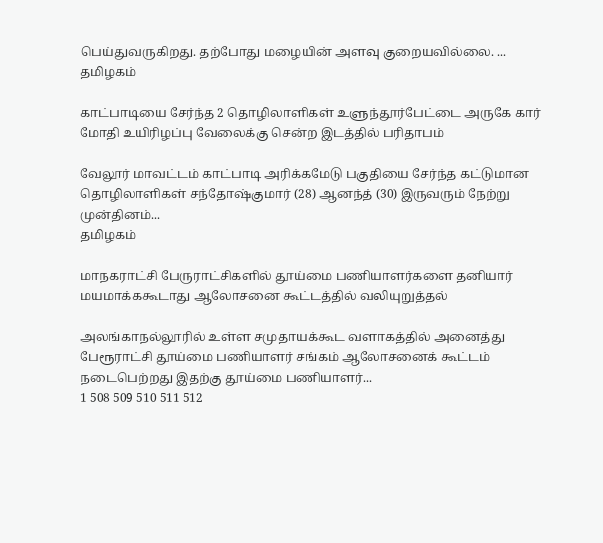பெய்துவருகிறது. தற்போது மழையின் அளவு குறையவில்லை. ...
தமிழகம்

காட்பாடியை சேர்ந்த 2 தொழிலாளிகள் உளுந்தூர்பேட்டை அருகே கார் மோதி உயிரிழப்பு வேலைக்கு சென்ற இடத்தில் பரிதாபம்

வேலூர் மாவட்டம் காட்பாடி அரிக்கமேடு பகுதியை சேர்ந்த கட்டுமான தொழிலாளிகள் சந்தோஷ்குமார் (28) ஆனந்த் (30) இருவரும் நேற்று முன்தினம்...
தமிழகம்

மாநகராட்சி பேருராட்சிகளில் தூய்மை பணியாளர்களை தனியார் மயமாக்ககூடாது ஆலோசனை கூட்டத்தில் வலியுறுத்தல்

அலங்காநல்லூரில் உள்ள சமுதாயக்கூட வளாகத்தில் அனைத்து பேரூராட்சி தூய்மை பணியாளர் சங்கம் ஆலோசனைக் கூட்டம் நடைபெற்றது இதற்கு தூய்மை பணியாளர்...
1 508 509 510 511 512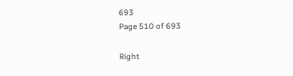693
Page 510 of 693

Right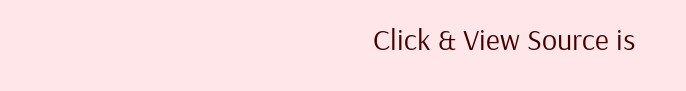Click & View Source is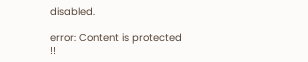disabled.

error: Content is protected !!